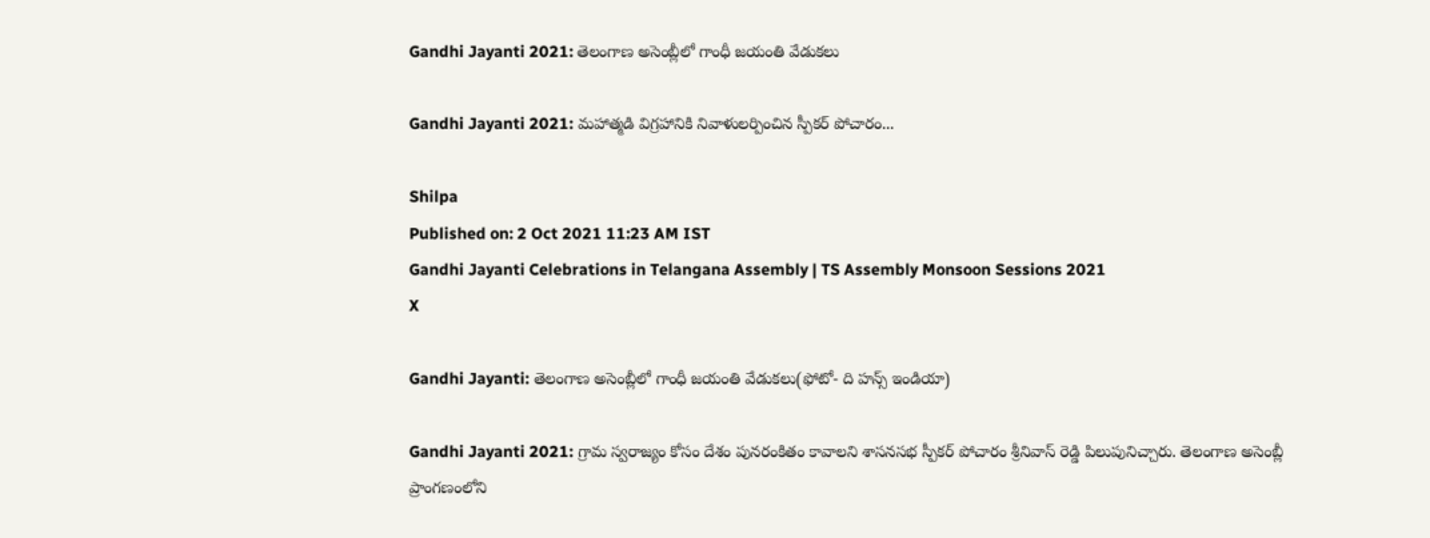Gandhi Jayanti 2021: తెలంగాణ అసెంబ్లీలో గాంధీ జయంతి వేడుకలు

Gandhi Jayanti 2021: మహాత్మడి విగ్రహానికి నివాళులర్పించిన స్పీకర్ పోచారం...

Shilpa
Published on: 2 Oct 2021 11:23 AM IST
Gandhi Jayanti Celebrations in Telangana Assembly | TS Assembly Monsoon Sessions 2021
X

Gandhi Jayanti: తెలంగాణ అసెంబ్లీలో గాంధీ జయంతి వేడుకలు(ఫోటో- ది హన్స్ ఇండియా)

Gandhi Jayanti 2021: గ్రామ స్వరాజ్యం కోసం దేశం పునరంకితం కావాలని శాసనసభ స్పీకర్ పోచారం శ్రీనివాస్ రెడ్డి పిలుపునిచ్చారు. తెలంగాణ అసెంబ్లీ ప్రాంగణంలోని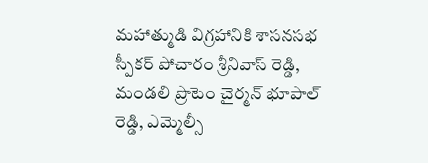మహాత్ముడి విగ్రహానికి శాసనసభ స్పీకర్ పోచారం శ్రీనివాస్ రెడ్డి, మండలి ప్రొటెం చైర్మన్ భూపాల్ రెడ్డి, ఎమ్మెల్సీ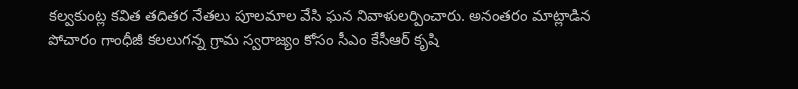కల్వకుంట్ల కవిత తదితర నేతలు పూలమాల వేసి ఘన నివాళులర్పించారు. అనంతరం మాట్లాడిన పోచారం గాంధీజీ కలలుగన్న గ్రామ స్వరాజ్యం కోసం సీఎం కేసీఆర్ కృషి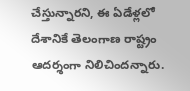చేస్తున్నారని, ఈ ఏడేళ్లలో దేశానికే తెలంగాణ రాష్ట్రం ఆదర్శంగా నిలిచిందన్నారు.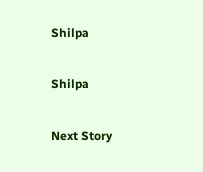Shilpa

Shilpa

Next Story